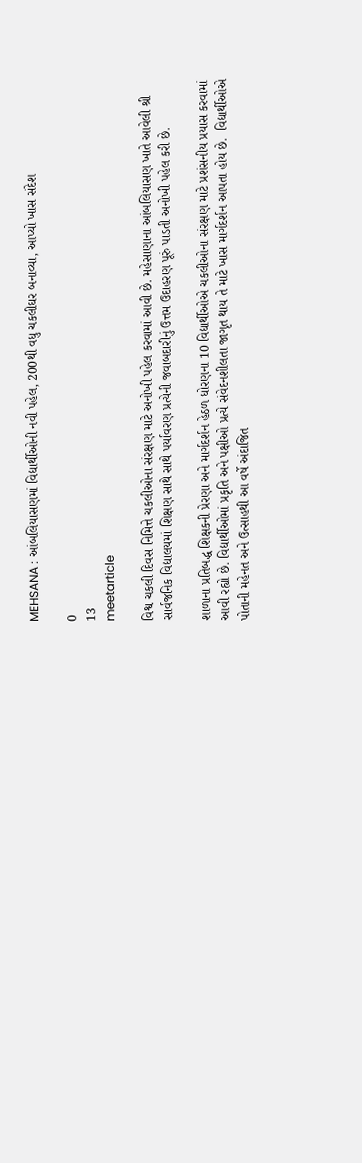MEHSANA : આંબલિયાસણમાં વિદ્યાર્થીઓની નવી પહેલ, 200થી વધુ ચકલીઘર બનાવ્યા, આપ્યો ખાસ સંદેશ

0
13
meetarticle

વિશ્વ ચકલી દિવસ નિમિત્તે ચકલીઓના સંરક્ષણ માટે અનોખી પહેલ કરવામાં આવી છે. મહેસાણાના આંબલિયાસણ ખાતે આવેલી શ્રી સાર્વજનિક વિદ્યાલયમાં શિક્ષણ સાથે સાથે પર્યાવરણ પ્રત્યેની જવાબદારીનું ઉત્તમ ઉદાહરણ પૂરું પાડતી અનોખી પહેલ કરી છે.

શાળાના પ્રતિબદ્ધ શિક્ષકની પ્રેરણા અને માર્ગદર્શન હેઠળ ધોરણના 10 વિદ્યાર્થીઓએ ચકલીઓના સંરક્ષણ માટે પ્રશંસનીય પ્રયાસ કરવામાં આવી રહ્યો છે. વિદ્યાર્થીઓમાં પ્રકૃતિ અને પક્ષીઓ પ્રત્યે સંવેદનશીલતા જાગૃત થાય તે માટે ખાસ માર્ગદર્શન આપતા હોય છે.  વિદ્યાર્થીઓએ પોતાની મહેનત અને ઉત્સાહથી આ વર્ષે અંદાજિત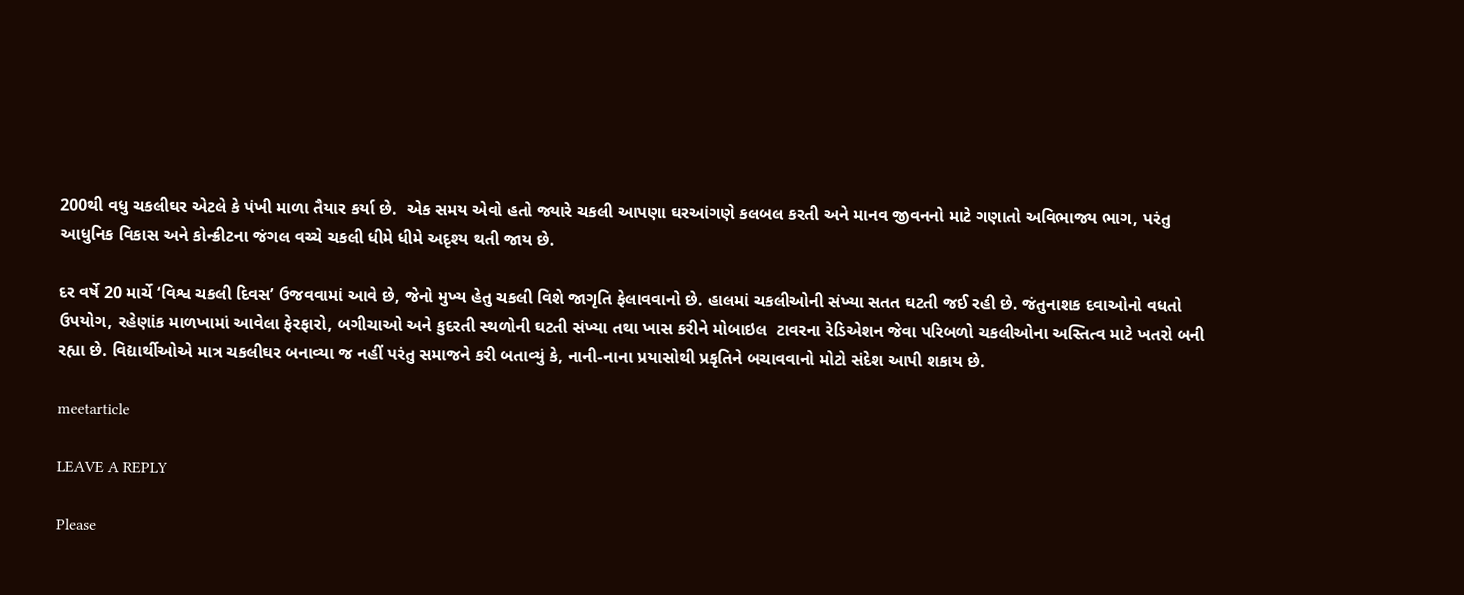200થી વધુ ચકલીઘર એટલે કે પંખી માળા તૈયાર કર્યા છે.  એક સમય એવો હતો જ્યારે ચકલી આપણા ઘરઆંગણે કલબલ કરતી અને માનવ જીવનનો માટે ગણાતો અવિભાજ્ય ભાગ, પરંતુ આધુનિક વિકાસ અને કોન્ક્રીટના જંગલ વચ્ચે ચકલી ધીમે ધીમે અદૃશ્ય થતી જાય છે.

દર વર્ષે 20 માર્ચે ‘વિશ્વ ચકલી દિવસ’ ઉજવવામાં આવે છે, જેનો મુખ્ય હેતુ ચકલી વિશે જાગૃતિ ફેલાવવાનો છે. હાલમાં ચકલીઓની સંખ્યા સતત ઘટતી જઈ રહી છે. જંતુનાશક દવાઓનો વધતો ઉપયોગ, રહેણાંક માળખામાં આવેલા ફેરફારો, બગીચાઓ અને કુદરતી સ્થળોની ઘટતી સંખ્યા તથા ખાસ કરીને મોબાઇલ  ટાવરના રેડિએશન જેવા પરિબળો ચકલીઓના અસ્તિત્વ માટે ખતરો બની રહ્યા છે. વિદ્યાર્થીઓએ માત્ર ચકલીઘર બનાવ્યા જ નહીં પરંતુ સમાજને કરી બતાવ્યું કે, નાની-નાના પ્રયાસોથી પ્રકૃતિને બચાવવાનો મોટો સંદેશ આપી શકાય છે.

meetarticle

LEAVE A REPLY

Please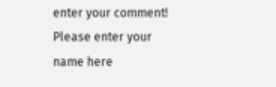enter your comment!
Please enter your name here